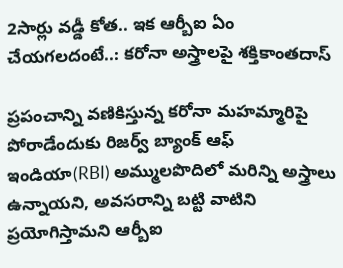2సార్లు వడ్డీ కోత.. ఇక ఆర్బీఐ ఏం చేయగలదంటే..: కరోనా అస్త్రాలపై శక్తికాంతదాస్

ప్రపంచాన్ని వణికిస్తున్న కరోనా మహమ్మారిపై పోరాడేందుకు రిజర్వ్ బ్యాంక్ ఆఫ్ ఇండియా(RBI) అమ్ములపొదిలో మరిన్ని అస్త్రాలు ఉన్నాయని, అవసరాన్ని బట్టి వాటిని ప్రయోగిస్తామని ఆర్బీఐ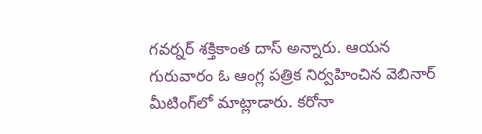గవర్నర్ శక్తికాంత దాస్ అన్నారు. ఆయన గురువారం ఓ ఆంగ్ల పత్రిక నిర్వహించిన వెబినార్ మీటింగ్‌లో మాట్లాడారు. కరోనా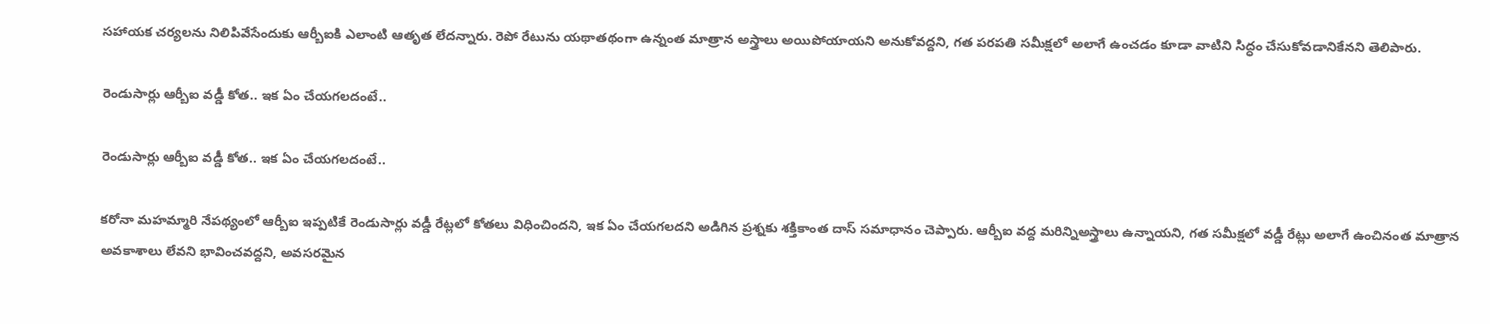సహాయక చర్యలను నిలిపివేసేందుకు ఆర్బీఐకి ఎలాంటి ఆతృత లేదన్నారు. రెపో రేటును యథాతథంగా ఉన్నంత మాత్రాన అస్త్రాలు అయిపోయాయని అనుకోవద్దని, గత పరపతి సమీక్షలో అలాగే ఉంచడం కూడా వాటిని సిద్ధం చేసుకోవడానికేనని తెలిపారు.

రెండుసార్లు ఆర్బీఐ వడ్డీ కోత.. ఇక ఏం చేయగలదంటే..

రెండుసార్లు ఆర్బీఐ వడ్డీ కోత.. ఇక ఏం చేయగలదంటే..

కరోనా మహమ్మారి నేపథ్యంలో ఆర్బీఐ ఇప్పటికే రెండుసార్లు వడ్డీ రేట్లలో కోతలు విధించిందని, ఇక ఏం చేయగలదని అడిగిన ప్రశ్నకు శక్తికాంత దాస్ సమాధానం చెప్పారు. ఆర్బీఐ వద్ద మరిన్నిఅస్త్రాలు ఉన్నాయని, గత సమీక్షలో వడ్డీ రేట్లు అలాగే ఉంచినంత మాత్రాన అవకాశాలు లేవని భావించవద్దని, అవసరమైన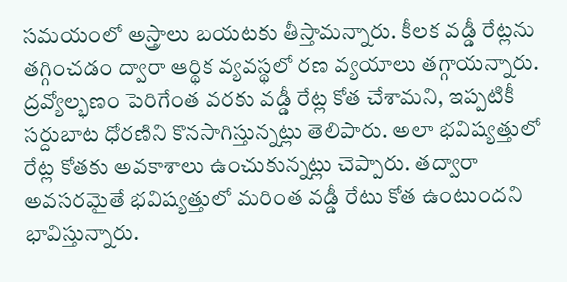సమయంలో అస్త్రాలు బయటకు తీస్తామన్నారు. కీలక వడ్డీ రేట్లను తగ్గించడం ద్వారా ఆర్థిక వ్యవస్థలో రణ వ్యయాలు తగ్గాయన్నారు. ద్రవ్యోల్భణం పెరిగేంత వరకు వడ్డీ రేట్ల కోత చేశామని, ఇప్పటికీ సర్దుబాట ధోరణిని కొనసాగిస్తున్నట్లు తెలిపారు. అలా భవిష్యత్తులో రేట్ల కోతకు అవకాశాలు ఉంచుకున్నట్లు చెప్పారు. తద్వారా అవసరమైతే భవిష్యత్తులో మరింత వడ్డీ రేటు కోత ఉంటుందని భావిస్తున్నారు.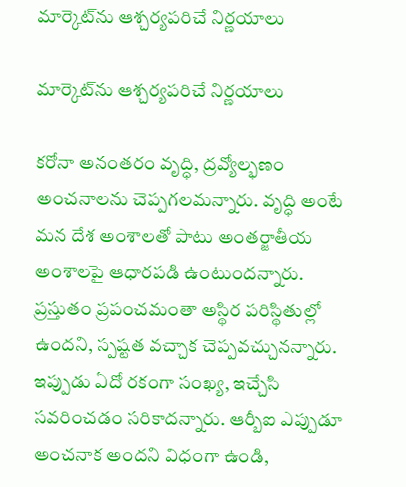మార్కెట్‌ను ఆశ్చర్యపరిచే నిర్ణయాలు

మార్కెట్‌ను ఆశ్చర్యపరిచే నిర్ణయాలు

కరోనా అనంతరం వృద్ధి, ద్రవ్యోల్భణం అంచనాలను చెప్పగలమన్నారు. వృద్ధి అంటే మన దేశ అంశాలతో పాటు అంతర్జాతీయ అంశాలపై ఆధారపడి ఉంటుందన్నారు. ప్రస్తుతం ప్రపంచమంతా అస్థిర పరిస్థితుల్లో ఉందని, స్పష్టత వచ్చాక చెప్పవచ్చునన్నారు. ఇప్పుడు ఏదో రకంగా సంఖ్య, ఇచ్చేసి సవరించడం సరికాదన్నారు. ఆర్బీఐ ఎప్పుడూ అంచనాక అందని విధంగా ఉండి,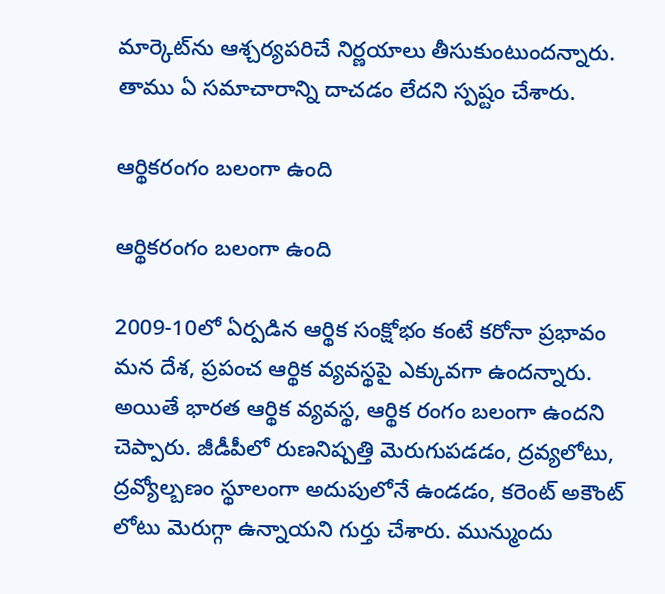మార్కెట్‌ను ఆశ్చర్యపరిచే నిర్ణయాలు తీసుకుంటుందన్నారు. తాము ఏ సమాచారాన్ని దాచడం లేదని స్పష్టం చేశారు.

ఆర్థికరంగం బలంగా ఉంది

ఆర్థికరంగం బలంగా ఉంది

2009-10లో ఏర్పడిన ఆర్థిక సంక్షోభం కంటే కరోనా ప్రభావం మన దేశ, ప్రపంచ ఆర్థిక వ్యవస్థపై ఎక్కువగా ఉందన్నారు. అయితే భారత ఆర్థిక వ్యవస్థ, ఆర్థిక రంగం బలంగా ఉందని చెప్పారు. జీడీపీలో రుణనిష్పత్తి మెరుగుపడడం, ద్రవ్యలోటు, ద్రవ్యోల్బణం స్థూలంగా అదుపులోనే ఉండడం, కరెంట్ అకౌంట్ లోటు మెరుగ్గా ఉన్నాయని గుర్తు చేశారు. మున్ముందు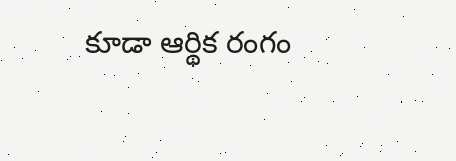కూడా ఆర్థిక రంగం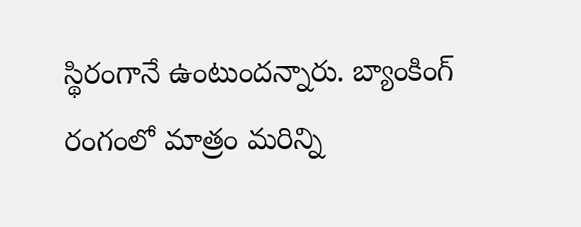స్థిరంగానే ఉంటుందన్నారు. బ్యాంకింగ్ రంగంలో మాత్రం మరిన్ని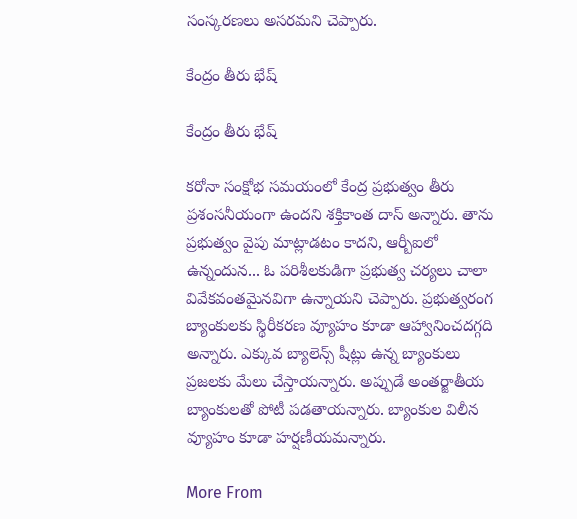సంస్కరణలు అసరమని చెప్పారు.

కేంద్రం తీరు భేష్

కేంద్రం తీరు భేష్

కరోనా సంక్షోభ సమయంలో కేంద్ర ప్రభుత్వం తీరు ప్రశంసనీయంగా ఉందని శక్తికాంత దాస్ అన్నారు. తాను ప్రభుత్వం వైపు మాట్లాడటం కాదని, ఆర్బీఐలో ఉన్నందున... ఓ పరిశీలకుడిగా ప్రభుత్వ చర్యలు చాలా వివేకవంతమైనవిగా ఉన్నాయని చెప్పారు. ప్రభుత్వరంగ బ్యాంకులకు స్థిరీకరణ వ్యూహం కూడా ఆహ్వానించదగ్గది అన్నారు. ఎక్కువ బ్యాలెన్స్ షీట్లు ఉన్న బ్యాంకులు ప్రజలకు మేలు చేస్తాయన్నారు. అప్పుడే అంతర్జాతీయ బ్యాంకులతో పోటీ పడతాయన్నారు. బ్యాంకుల విలీన వ్యూహం కూడా హర్షణీయమన్నారు.

More From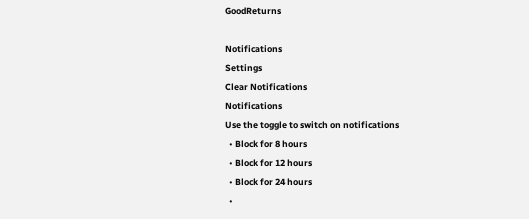GoodReturns

Notifications
Settings
Clear Notifications
Notifications
Use the toggle to switch on notifications
  • Block for 8 hours
  • Block for 12 hours
  • Block for 24 hours
  •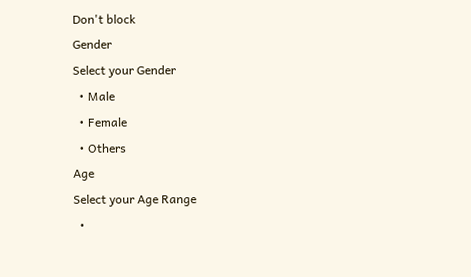Don't block
Gender
Select your Gender
  • Male
  • Female
  • Others
Age
Select your Age Range
  •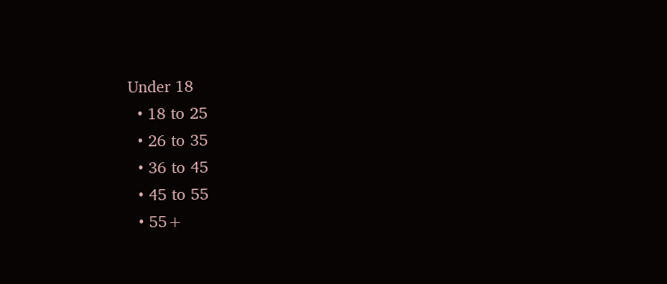Under 18
  • 18 to 25
  • 26 to 35
  • 36 to 45
  • 45 to 55
  • 55+